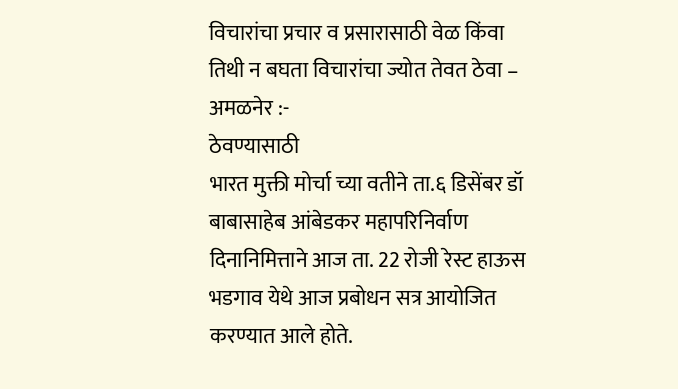विचारांचा प्रचार व प्रसारासाठी वेळ किंवा तिथी न बघता विचारांचा ज्योत तेवत ठेवा –
अमळनेर :-
ठेवण्यासाठी
भारत मुक्ती मोर्चा च्या वतीने ता.६ डिसेंबर डॉ बाबासाहेब आंबेडकर महापरिनिर्वाण दिनानिमित्ताने आज ता. 22 रोजी रेस्ट हाऊस भडगाव येथे आज प्रबोधन सत्र आयोजित करण्यात आले होते.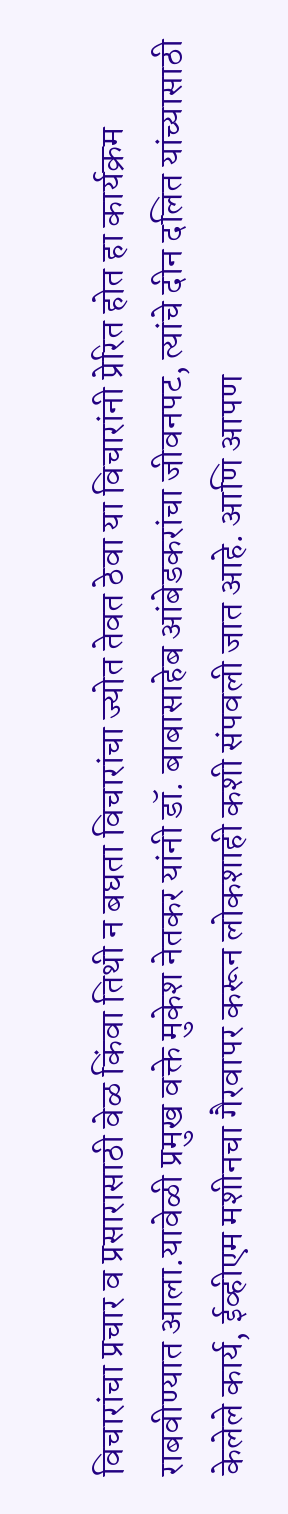विचारांचा प्रचार व प्रसारासाठी वेळ किंवा तिथी न बघता विचारांचा ज्योत तेवत ठेवा या विचारांनी प्रेरित होत हा कार्यक्रम राबवीण्यात आला.यावेळी प्रमुख वक्ते मुकेश नेतकर यांनी डॉ. बाबासाहेब आंबेडकरांचा जीवनपट, त्यांचे दीन दलित यांच्यासाठी केलेले कार्य, ईव्हीएम मशीनचा गैरवापर करून लोकशाही कशी संपवली जात आहे. आणि आपण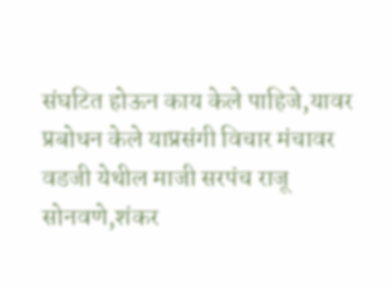संघटित होऊन काय केले पाहिजे,यावर प्रबोधन केले याप्रसंगी विचार मंचावर वडजी येथील माजी सरपंच राजू सोनवणे,शंकर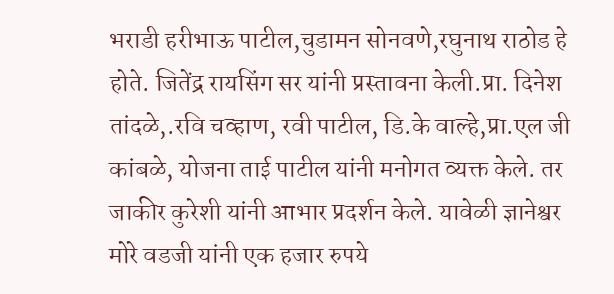भराडी हरीभाऊ पाटील,चुडामन सोनवणे,रघुनाथ राठोड हे होते. जितेंद्र रायसिंग सर यांनी प्रस्तावना केली.प्रा. दिनेश तांदळे,.रवि चव्हाण, रवी पाटील, डि.के वाल्हे,प्रा.एल जी कांबळे, योजना ताई पाटील यांनी मनोगत व्यक्त केले. तर जाकीर कुरेशी यांनी आभार प्रदर्शन केले. यावेळी ज्ञानेश्वर मोरे वडजी यांनी एक हजार रुपये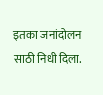इतका जनांदोलन साठी निधी दिला.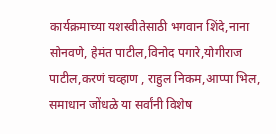कार्यक्रमाच्या यशस्वीतेसाठी भगवान शिंदे,नाना सोनवणे, हेमंत पाटील,विनोद पगारे,योगीराज पाटील,करणं चव्हाण , राहुल निकम,आप्पा भिल, समाधान जोंधळे या सर्वांनी विशेष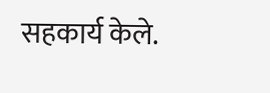सहकार्य केले.